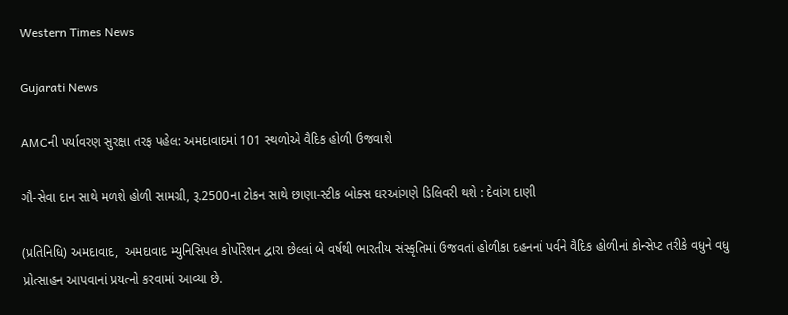Western Times News

Gujarati News

AMCની પર્યાવરણ સુરક્ષા તરફ પહેલ: અમદાવાદમાં 101 સ્થળોએ વૈદિક હોળી ઉજવાશે

ગૌ-સેવા દાન સાથે મળશે હોળી સામગ્રી, રૂ.2500ના ટોકન સાથે છાણા-સ્ટીક બોક્સ ઘરઆંગણે ડિલિવરી થશે : દેવાંગ દાણી

(પ્રતિનિધિ) અમદાવાદ,  અમદાવાદ મ્યુનિસિપલ કોર્પોરેશન દ્વારા છેલ્લાં બે વર્ષથી ભારતીય સંસ્કૃતિમાં ઉજવતાં હોળીકા દહનનાં પર્વને વૈદિક હોળીનાં કોન્સેપ્ટ તરીકે વધુને વધુ પ્રોત્સાહન આપવાનાં પ્રયત્નો કરવામાં આવ્યા છે.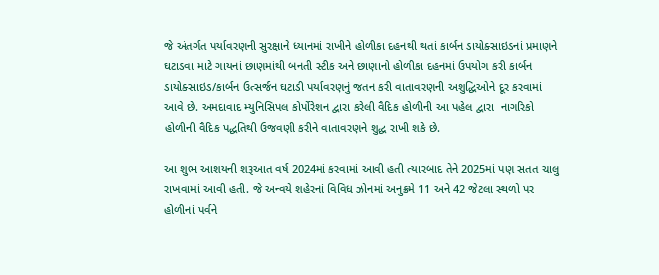જે અંતર્ગત પર્યાવરણની સુરક્ષાને ધ્યાનમાં રાખીને હોળીકા દહનથી થતાં કાર્બન ડાયોક્સાઇડનાં પ્રમાણને ઘટાડવા માટે ગાયનાં છાણમાંથી બનતી સ્ટીક અને છાણાનો હોળીકા દહનમાં ઉપયોગ કરી કાર્બન ડાયોક્સાઇડ/કાર્બન ઉત્સર્જન ઘટાડી પર્યાવરણનું જતન કરી વાતાવરણની અશુદ્ધિઓને દૂર કરવામાં આવે છે. અમદાવાદ મ્યુનિસિપલ કોર્પોરેશન દ્વારા કરેલી વૈદિક હોળીની આ પહેલ દ્વારા  નાગરિકો હોળીની વૈદિક પદ્ધતિથી ઉજવણી કરીને વાતાવરણને શુદ્ધ રાખી શકે છે.

આ શુભ આશયની શરૂઆત વર્ષ 2024માં કરવામાં આવી હતી ત્યારબાદ તેને 2025માં પણ સતત ચાલુ રાખવામાં આવી હતી. જે અન્વયે શહેરનાં વિવિધ ઝોનમાં અનુક્રમે 11 અને 42 જેટલા સ્થળો પર હોળીનાં પર્વને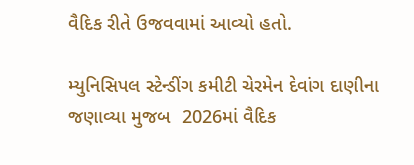વૈદિક રીતે ઉજવવામાં આવ્યો હતો.

મ્યુનિસિપલ સ્ટેન્ડીંગ કમીટી ચેરમેન દેવાંગ દાણીના જણાવ્યા મુજબ  2026માં વૈદિક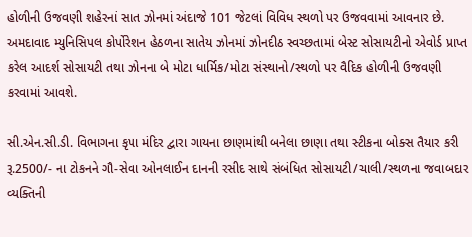હોળીની ઉજવણી શહેરનાં સાત ઝોનમાં અંદાજે 101 જેટલાં વિવિધ સ્થળો પર ઉજવવામાં આવનાર છે. અમદાવાદ મ્યુનિસિપલ કોર્પોરેશન હેઠળના સાતેય ઝોનમાં ઝોનદીઠ સ્વચ્છતામાં બેસ્ટ સોસાયટીનો એવોર્ડ પ્રાપ્ત કરેલ આદર્શ સોસાયટી તથા ઝોનના બે મોટા ધાર્મિક/મોટા સંસ્થાનો/સ્થળો પર વૈદિક હોળીની ઉજવણી કરવામાં આવશે.

સી.એન.સી.ડી. વિભાગના કૃપા મંદિર દ્વારા ગાયના છાણમાંથી બનેલા છાણા તથા સ્ટીકના બોક્સ તૈયાર કરી રૂ.2500/- ના ટોકનને ગૌ-સેવા ઓનલાઈન દાનની રસીદ સાથે સંબંધિત સોસાયટી/ચાલી/સ્થળના જવાબદાર વ્યક્તિની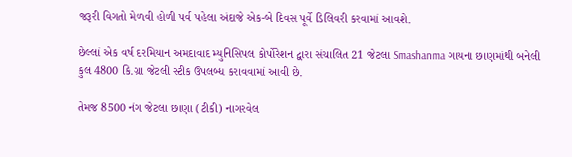જરૂરી વિગતો મેળવી હોળી પર્વ પહેલા અંદાજે એક-બે દિવસ પૂર્વે ડિલિવરી કરવામાં આવશે.

છેલ્લાં એક વર્ષ દરમિયાન અમદાવાદ મ્યુનિસિપલ કોર્પોરેશન દ્વારા સંચાલિત 21 જેટલા Smashanma ગાયના છાણમાંથી બનેલી કુલ 4800 કિ.ગ્રા જેટલી સ્ટીક ઉપલબ્ધ કરાવવામાં આવી છે.

તેમજ 8500 નંગ જેટલા છાણા (ટીકી) નાગરવેલ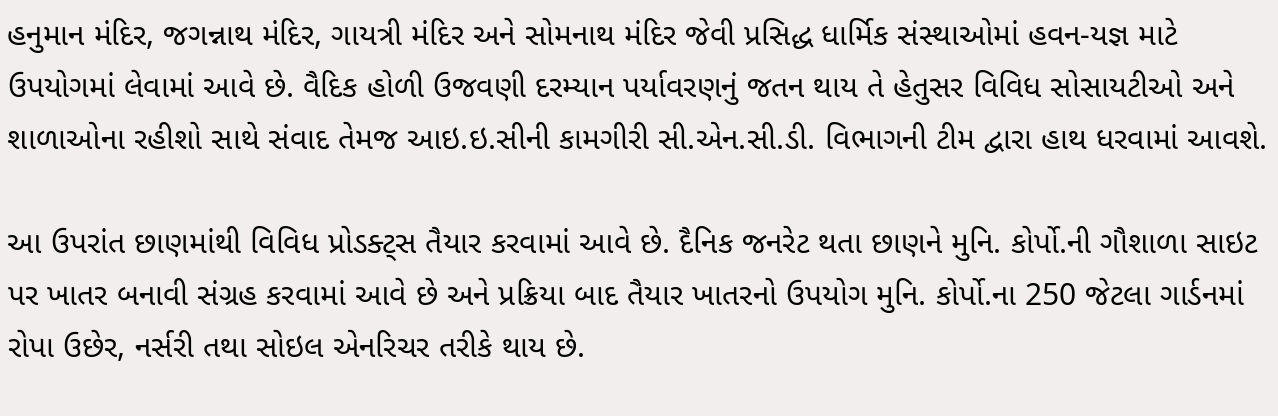હનુમાન મંદિર, જગન્નાથ મંદિર, ગાયત્રી મંદિર અને સોમનાથ મંદિર જેવી પ્રસિદ્ધ ધાર્મિક સંસ્થાઓમાં હવન-યજ્ઞ માટે ઉપયોગમાં લેવામાં આવે છે. વૈદિક હોળી ઉજવણી દરમ્યાન પર્યાવરણનું જતન થાય તે હેતુસર વિવિધ સોસાયટીઓ અને શાળાઓના રહીશો સાથે સંવાદ તેમજ આઇ.ઇ.સીની કામગીરી સી.એન.સી.ડી. વિભાગની ટીમ દ્વારા હાથ ધરવામાં આવશે.

આ ઉપરાંત છાણમાંથી વિવિધ પ્રોડક્ટ્સ તૈયાર કરવામાં આવે છે. દૈનિક જનરેટ થતા છાણને મુનિ. કોર્પો.ની ગૌશાળા સાઇટ પર ખાતર બનાવી સંગ્રહ કરવામાં આવે છે અને પ્રક્રિયા બાદ તૈયાર ખાતરનો ઉપયોગ મુનિ. કોર્પો.ના 250 જેટલા ગાર્ડનમાં રોપા ઉછેર, નર્સરી તથા સોઇલ એનરિચર તરીકે થાય છે.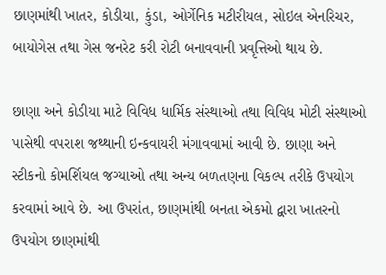છાણમાંથી ખાતર, કોડીયા, કુંડા, ઓર્ગેનિક મટીરીયલ, સોઇલ એનરિચર, બાયોગેસ તથા ગેસ જનરેટ કરી રોટી બનાવવાની પ્રવૃત્તિઓ થાય છે.

છાણા અને કોડીયા માટે વિવિધ ધાર્મિક સંસ્થાઓ તથા વિવિધ મોટી સંસ્થાઓ પાસેથી વપરાશ જથ્થાની ઇન્કવાયરી મંગાવવામાં આવી છે. છાણા અને સ્ટીકનો કોમર્શિયલ જગ્યાઓ તથા અન્ય બળતણના વિકલ્પ તરીકે ઉપયોગ કરવામાં આવે છે. આ ઉપરાંત, છાણમાંથી બનતા એકમો દ્વારા ખાતરનો ઉપયોગ છાણમાંથી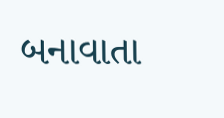બનાવાતા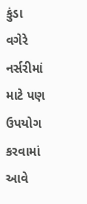કુંડા વગેરે નર્સરીમાં માટે પણ ઉપયોગ કરવામાં આવે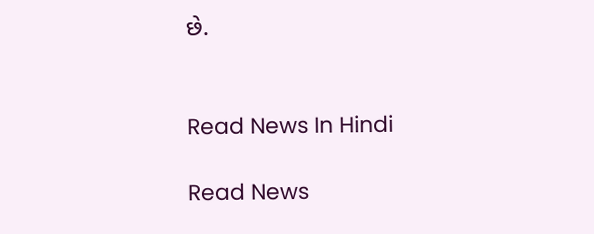છે.


Read News In Hindi

Read News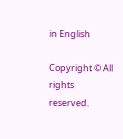in English

Copyright © All rights reserved.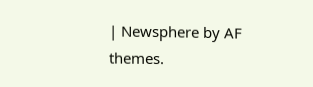| Newsphere by AF themes.